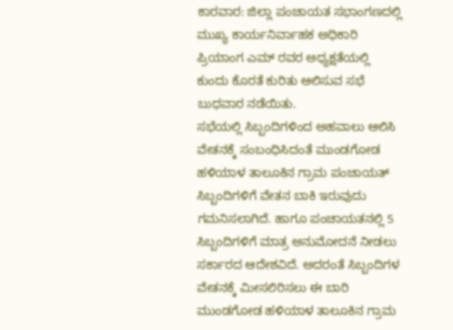ಕಾರವಾರ: ಜಿಲ್ಲಾ ಪಂಚಾಯತ ಸಭಾಂಗಣದಲ್ಲಿ ಮುಖ್ಯ ಕಾರ್ಯನಿರ್ವಾಹಕ ಅಧಿಕಾರಿ ಪ್ರಿಯಾಂಗ ಎಮ್ ರವರ ಅಧ್ಯಕ್ಷತೆಯಲ್ಲಿ ಕುಂದು ಕೊರತೆ ಕುರಿತು ಆಲಿಸುವ ಸಭೆ ಬುಧವಾರ ನಡೆಯಿತು.
ಸಭೆಯಲ್ಲಿ ಸಿಬ್ಬಂದಿಗಳಿಂದ ಅಹವಾಲು ಆಲಿಸಿ ವೇತನಕ್ಕೆ ಸಂಬಂಧಿಸಿದಂತೆ ಮುಂಡಗೋಡ ಹಳಿಯಾಳ ತಾಲೂಕಿನ ಗ್ರಾಮ ಪಂಚಾಯತ್ ಸಿಬ್ಬಂದಿಗಳಿಗೆ ವೇತನ ಬಾಕಿ ಇರುವುದು ಗಮನಿಸಲಾಗಿದೆ. ಹಾಗೂ ಪಂಚಾಯತನಲ್ಲಿ 5 ಸಿಬ್ಬಂದಿಗಳಿಗೆ ಮಾತ್ರ ಅನುಮೋದನೆ ನೀಡಲು ಸರ್ಕಾರದ ಆದೇಶವಿದೆ. ಅದರಂತೆ ಸಿಬ್ಬಂದಿಗಳ ವೇತನಕ್ಕೆ ಮೀಸಲಿರಿಸಲು ಈ ಬಾರಿ ಮುಂಡಗೋಡ ಹಳಿಯಾಳ ತಾಲೂಕಿನ ಗ್ರಾಮ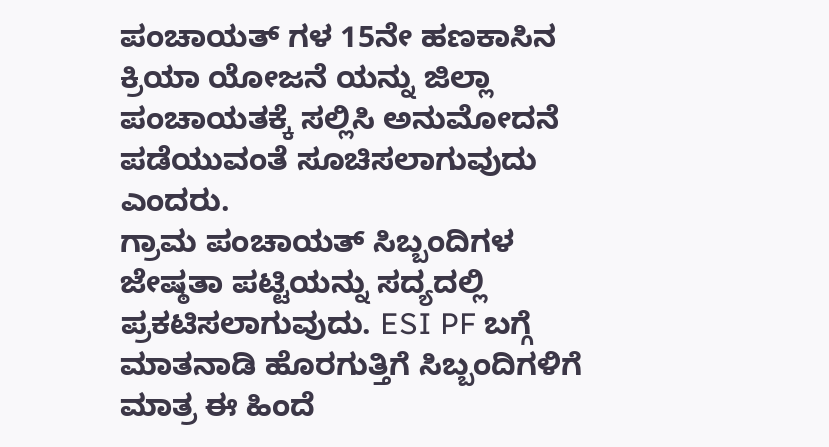ಪಂಚಾಯತ್ ಗಳ 15ನೇ ಹಣಕಾಸಿನ ಕ್ರಿಯಾ ಯೋಜನೆ ಯನ್ನು ಜಿಲ್ಲಾ ಪಂಚಾಯತಕ್ಕೆ ಸಲ್ಲಿಸಿ ಅನುಮೋದನೆ ಪಡೆಯುವಂತೆ ಸೂಚಿಸಲಾಗುವುದು ಎಂದರು.
ಗ್ರಾಮ ಪಂಚಾಯತ್ ಸಿಬ್ಬಂದಿಗಳ ಜೇಷ್ಠತಾ ಪಟ್ಟಿಯನ್ನು ಸದ್ಯದಲ್ಲಿ ಪ್ರಕಟಿಸಲಾಗುವುದು. ESI PF ಬಗ್ಗೆ ಮಾತನಾಡಿ ಹೊರಗುತ್ತಿಗೆ ಸಿಬ್ಬಂದಿಗಳಿಗೆ ಮಾತ್ರ ಈ ಹಿಂದೆ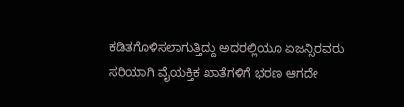ಕಡಿತಗೊಳಿಸಲಾಗುತ್ತಿದ್ದು ಅದರಲ್ಲಿಯೂ ಏಜನ್ಸಿರವರು ಸರಿಯಾಗಿ ವೈಯಕ್ತಿಕ ಖಾತೆಗಳಿಗೆ ಭರಣ ಆಗದೇ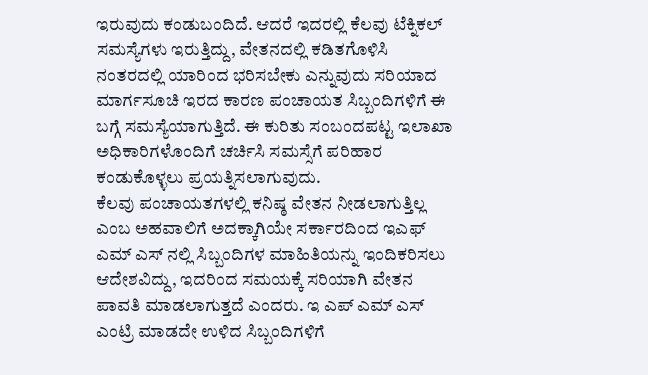ಇರುವುದು ಕಂಡುಬಂದಿದೆ. ಆದರೆ ಇದರಲ್ಲಿ ಕೆಲವು ಟೆಕ್ನಿಕಲ್ ಸಮಸ್ಯೆಗಳು ಇರುತ್ತಿದ್ದು, ವೇತನದಲ್ಲಿ ಕಡಿತಗೊಳಿಸಿ ನಂತರದಲ್ಲಿ ಯಾರಿಂದ ಭರಿಸಬೇಕು ಎನ್ನುವುದು ಸರಿಯಾದ ಮಾರ್ಗಸೂಚಿ ಇರದ ಕಾರಣ ಪಂಚಾಯತ ಸಿಬ್ಬಂದಿಗಳಿಗೆ ಈ ಬಗ್ಗೆ ಸಮಸ್ಯೆಯಾಗುತ್ತಿದೆ. ಈ ಕುರಿತು ಸಂಬಂದಪಟ್ಟ ಇಲಾಖಾ ಅಧಿಕಾರಿಗಳೊಂದಿಗೆ ಚರ್ಚಿಸಿ ಸಮಸ್ಸೆಗೆ ಪರಿಹಾರ ಕಂಡುಕೊಳ್ಳಲು ಪ್ರಯತ್ನಿಸಲಾಗುವುದು.
ಕೆಲವು ಪಂಚಾಯತಗಳಲ್ಲಿ ಕನಿಷ್ಠ ವೇತನ ನೀಡಲಾಗುತ್ತಿಲ್ಲ ಎಂಬ ಅಹವಾಲಿಗೆ ಅದಕ್ಕಾಗಿಯೇ ಸರ್ಕಾರದಿಂದ ಇಎಫ್ ಎಮ್ ಎಸ್ ನಲ್ಲಿ ಸಿಬ್ಬಂದಿಗಳ ಮಾಹಿತಿಯನ್ನು ಇಂದಿಕರಿಸಲು ಆದೇಶವಿದ್ದು, ಇದರಿಂದ ಸಮಯಕ್ಕೆ ಸರಿಯಾಗಿ ವೇತನ ಪಾವತಿ ಮಾಡಲಾಗುತ್ತದೆ ಎಂದರು. ಇ ಎಪ್ ಎಮ್ ಎಸ್ ಎಂಟ್ರಿ ಮಾಡದೇ ಉಳಿದ ಸಿಬ್ಬಂದಿಗಳಿಗೆ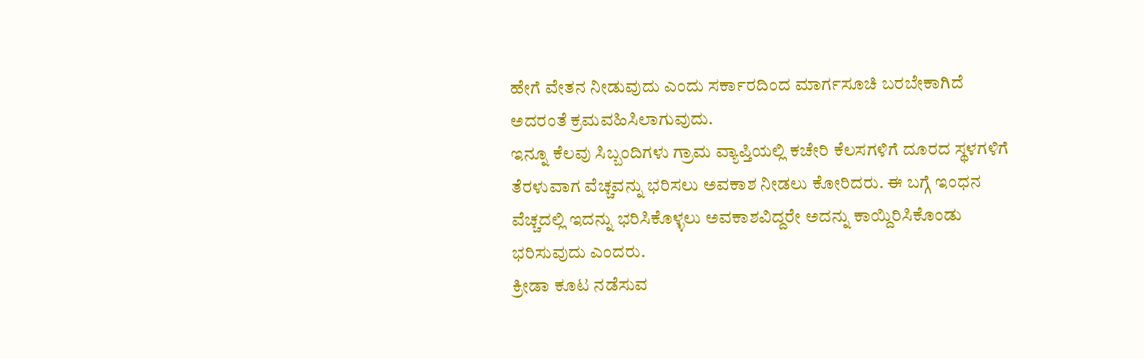ಹೇಗೆ ವೇತನ ನೀಡುವುದು ಎಂದು ಸರ್ಕಾರದಿಂದ ಮಾರ್ಗಸೂಚಿ ಬರಬೇಕಾಗಿದೆ ಅದರಂತೆ ಕ್ರಮವಹಿಸಿಲಾಗುವುದು.
ಇನ್ನೂ ಕೆಲವು ಸಿಬ್ಬಂದಿಗಳು ಗ್ರಾಮ ವ್ಯಾಪ್ತಿಯಲ್ಲಿ ಕಚೇರಿ ಕೆಲಸಗಳಿಗೆ ದೂರದ ಸ್ಥಳಗಳಿಗೆ ತೆರಳುವಾಗ ವೆಚ್ಚವನ್ನು ಭರಿಸಲು ಅವಕಾಶ ನೀಡಲು ಕೋರಿದರು. ಈ ಬಗ್ಗೆ ಇಂಧನ ವೆಚ್ಚದಲ್ಲಿ ಇದನ್ನು ಭರಿಸಿಕೊಳ್ಳಲು ಅವಕಾಶವಿದ್ದರೇ ಅದನ್ನು ಕಾಯ್ದಿರಿಸಿಕೊಂಡು ಭರಿಸುವುದು ಎಂದರು.
ಕ್ರೀಡಾ ಕೂಟ ನಡೆಸುವ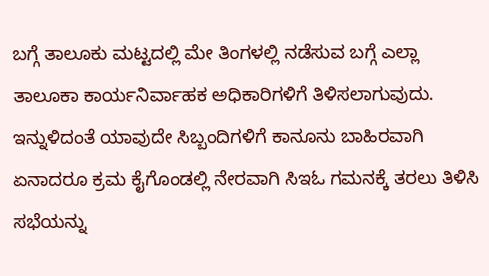ಬಗ್ಗೆ ತಾಲೂಕು ಮಟ್ಟದಲ್ಲಿ ಮೇ ತಿಂಗಳಲ್ಲಿ ನಡೆಸುವ ಬಗ್ಗೆ ಎಲ್ಲಾ ತಾಲೂಕಾ ಕಾರ್ಯನಿರ್ವಾಹಕ ಅಧಿಕಾರಿಗಳಿಗೆ ತಿಳಿಸಲಾಗುವುದು. ಇನ್ನುಳಿದಂತೆ ಯಾವುದೇ ಸಿಬ್ಬಂದಿಗಳಿಗೆ ಕಾನೂನು ಬಾಹಿರವಾಗಿ ಏನಾದರೂ ಕ್ರಮ ಕೈಗೊಂಡಲ್ಲಿ ನೇರವಾಗಿ ಸಿಇಓ ಗಮನಕ್ಕೆ ತರಲು ತಿಳಿಸಿ ಸಭೆಯನ್ನು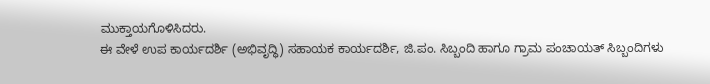ಮುಕ್ತಾಯಗೊಳಿಸಿದರು.
ಈ ವೇಳೆ ಉಪ ಕಾರ್ಯದರ್ಶಿ (ಅಭಿವೃದ್ಧಿ) ಸಹಾಯಕ ಕಾರ್ಯದರ್ಶಿ, ಜಿ.ಪಂ. ಸಿಬ್ಬಂದಿ ಹಾಗೂ ಗ್ರಾಮ ಪಂಚಾಯತ್ ಸಿಬ್ಬಂದಿಗಳು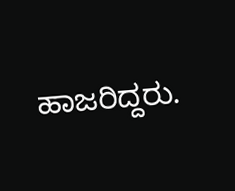ಹಾಜರಿದ್ದರು.